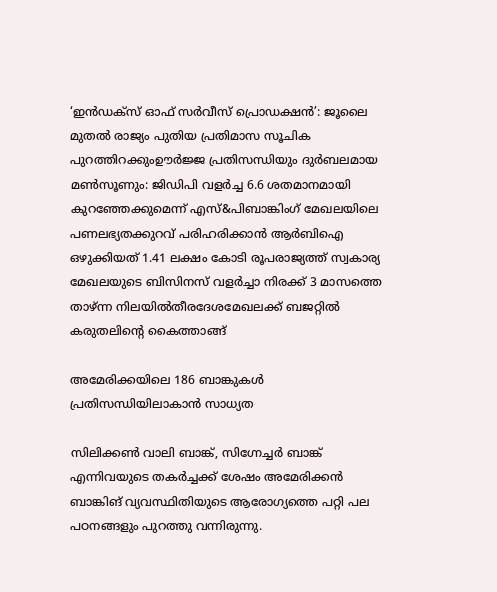‘ഇൻഡക്സ് ഓഫ് സർവീസ് പ്രൊഡക്ഷൻ’: ജൂലൈ മുതൽ രാജ്യം പുതിയ പ്രതിമാസ സൂചിക പുറത്തിറക്കുംഊർജ്ജ പ്രതിസന്ധിയും ദുർബലമായ മൺസൂണും: ജിഡിപി വളർച്ച 6.6 ശതമാനമായി കുറഞ്ഞേക്കുമെന്ന് എസ്&പിബാങ്കിംഗ് മേഖലയിലെ പണലഭ്യതക്കുറവ് പരിഹരിക്കാൻ ആർബിഐ ഒഴുക്കിയത് 1.41 ലക്ഷം കോടി രൂപരാജ്യത്ത് സ്വകാര്യ മേഖലയുടെ ബിസിനസ് വളർച്ചാ നിരക്ക് 3 മാസത്തെ താഴ്ന്ന നിലയിൽതീരദേശമേഖലക്ക് ബജറ്റിൽ കരുതലിന്റെ കൈത്താങ്ങ്

അമേരിക്കയിലെ 186 ബാങ്കുകൾ പ്രതിസന്ധിയിലാകാൻ സാധ്യത

സിലിക്കൺ വാലി ബാങ്ക്, സിഗ്നേച്ചർ ബാങ്ക് എന്നിവയുടെ തകർച്ചക്ക് ശേഷം അമേരിക്കൻ ബാങ്കിങ് വ്യവസ്ഥിതിയുടെ ആരോഗ്യത്തെ പറ്റി പല പഠനങ്ങളും പുറത്തു വന്നിരുന്നു.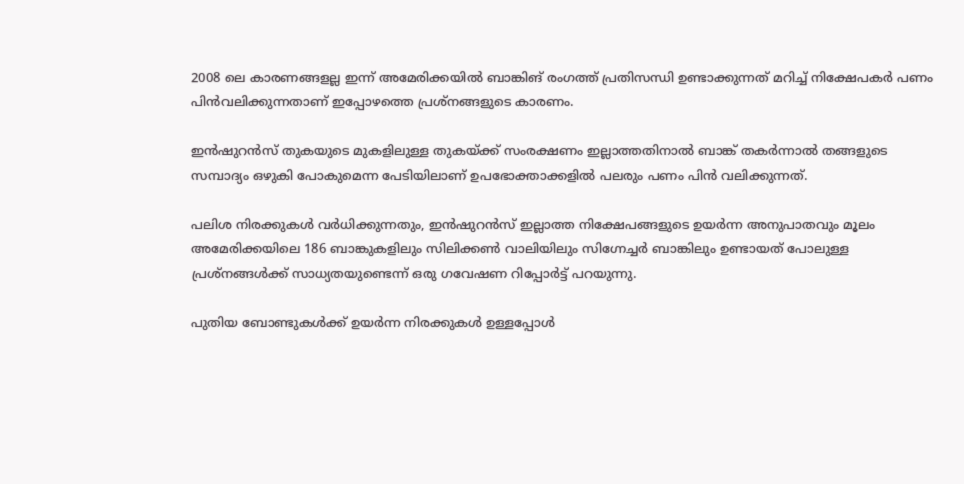2008 ലെ കാരണങ്ങളല്ല ഇന്ന് അമേരിക്കയിൽ ബാങ്കിങ് രംഗത്ത് പ്രതിസന്ധി ഉണ്ടാക്കുന്നത് മറിച്ച് നിക്ഷേപകർ പണം പിൻവലിക്കുന്നതാണ് ഇപ്പോഴത്തെ പ്രശ്നങ്ങളുടെ കാരണം.

ഇൻഷുറൻസ് തുകയുടെ മുകളിലുള്ള തുകയ്ക്ക് സംരക്ഷണം ഇല്ലാത്തതിനാൽ ബാങ്ക് തകർന്നാൽ തങ്ങളുടെ സമ്പാദ്യം ഒഴുകി പോകുമെന്ന പേടിയിലാണ് ഉപഭോക്താക്കളിൽ പലരും പണം പിന്‍ വലിക്കുന്നത്.

പലിശ നിരക്കുകൾ വർധിക്കുന്നതും, ഇൻഷുറൻസ് ഇല്ലാത്ത നിക്ഷേപങ്ങളുടെ ഉയർന്ന അനുപാതവും മൂലം അമേരിക്കയിലെ 186 ബാങ്കുകളിലും സിലിക്കൺ വാലിയിലും സിഗ്നേച്ചർ ബാങ്കിലും ഉണ്ടായത് പോലുള്ള പ്രശ്നങ്ങൾക്ക് സാധ്യതയുണ്ടെന്ന് ഒരു ഗവേഷണ റിപ്പോർട്ട് പറയുന്നു.

പുതിയ ബോണ്ടുകൾക്ക് ഉയർന്ന നിരക്കുകൾ ഉള്ളപ്പോൾ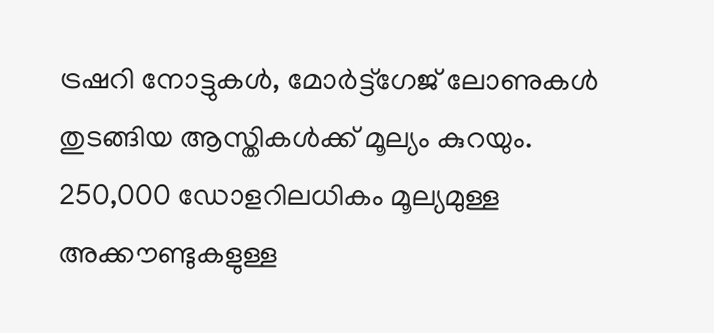ട്രഷറി നോട്ടുകൾ, മോർട്ട്ഗേജ് ലോണുകൾ തുടങ്ങിയ ആസ്തികൾക്ക് മൂല്യം കുറയും. 250,000 ഡോളറിലധികം മൂല്യമുള്ള അക്കൗണ്ടുകളുള്ള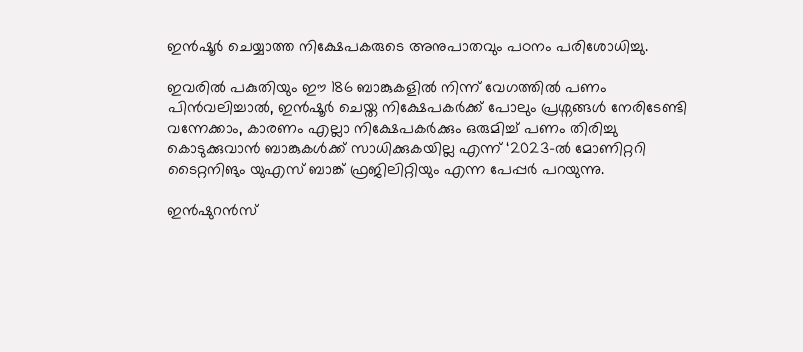ഇൻഷൂർ ചെയ്യാത്ത നിക്ഷേപകരുടെ അനുപാതവും പഠനം പരിശോധിച്ചു.

ഇവരിൽ പകുതിയും ഈ 186 ബാങ്കുകളിൽ നിന്ന് വേഗത്തിൽ പണം പിൻവലിച്ചാൽ, ഇൻഷൂർ ചെയ്ത നിക്ഷേപകർക്ക് പോലും പ്രശ്നങ്ങൾ നേരിടേണ്ടി വന്നേക്കാം, കാരണം എല്ലാ നിക്ഷേപകർക്കും ഒരുമിച്ച് പണം തിരിച്ചു കൊടുക്കുവാൻ ബാങ്കുകൾക്ക് സാധിക്കുകയില്ല എന്ന് ‘2023-ൽ മോണിറ്ററി ടൈറ്റനിങും യുഎസ് ബാങ്ക് ഫ്രജിലിറ്റിയും എന്ന പേപ്പർ പറയുന്നു.

ഇൻഷുറൻസ്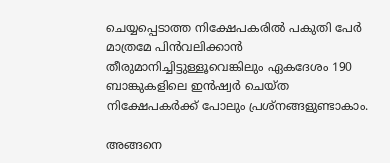ചെയ്യപ്പെടാത്ത നിക്ഷേപകരിൽ പകുതി പേർ മാത്രമേ പിൻവലിക്കാൻ തീരുമാനിച്ചിട്ടുള്ളൂവെങ്കിലും ഏകദേശം 190 ബാങ്കുകളിലെ ഇൻഷ്വർ ചെയ്ത നിക്ഷേപകർക്ക് പോലും പ്രശ്നങ്ങളുണ്ടാകാം.

അങ്ങനെ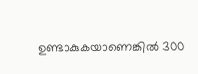ഉണ്ടാകുകയാണെങ്കിൽ 300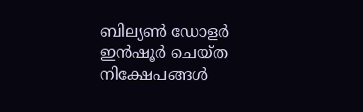ബില്യൺ ഡോളർ ഇൻഷൂർ ചെയ്ത നിക്ഷേപങ്ങൾ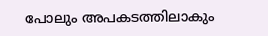പോലും അപകടത്തിലാകും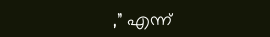,” എന്ന്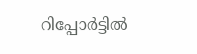റിപ്പോർട്ടിൽ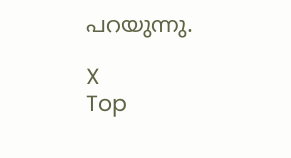പറയുന്നു.

X
Top